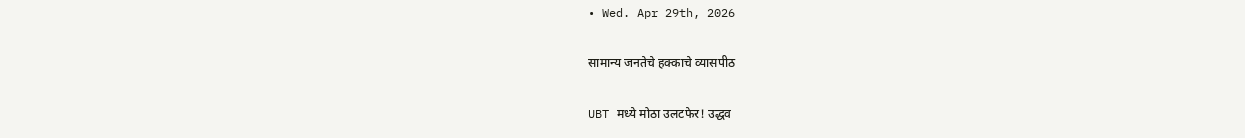• Wed. Apr 29th, 2026

सामान्य जनतेचे हक्काचे व्यासपीठ

UBT मध्ये मोठा उलटफेर! उद्धव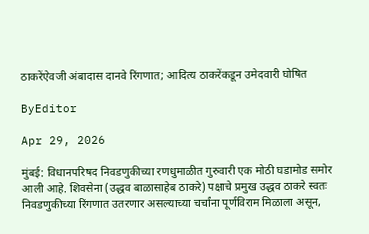ठाकरेंऐवजी अंबादास दानवे रिंगणात; आदित्य ठाकरेंकडून उमेदवारी घोषित

ByEditor

Apr 29, 2026

मुंबई: विधानपरिषद निवडणुकीच्या रणधुमाळीत गुरुवारी एक मोठी घडामोड समोर आली आहे. शिवसेना (उद्धव बाळासाहेब ठाकरे) पक्षाचे प्रमुख उद्धव ठाकरे स्वतः निवडणुकीच्या रिंगणात उतरणार असल्याच्या चर्चांना पूर्णविराम मिळाला असून,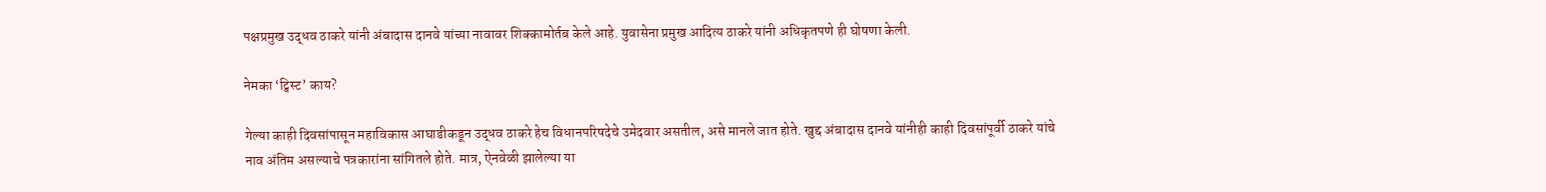पक्षप्रमुख उद्धव ठाकरे यांनी अंबादास दानवे यांच्या नावावर शिक्कामोर्तब केले आहे. युवासेना प्रमुख आदित्य ठाकरे यांनी अधिकृतपणे ही घोषणा केली.

नेमका ‘ट्विस्ट’ काय?

गेल्या काही दिवसांपासून महाविकास आघाडीकडून उद्धव ठाकरे हेच विधानपरिषदेचे उमेदवार असतील, असे मानले जात होते. खुद्द अंबादास दानवे यांनीही काही दिवसांपूर्वी ठाकरे यांचे नाव अंतिम असल्याचे पत्रकारांना सांगितले होते. मात्र, ऐनवेळी झालेल्या या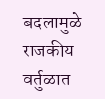बदलामुळे राजकीय वर्तुळात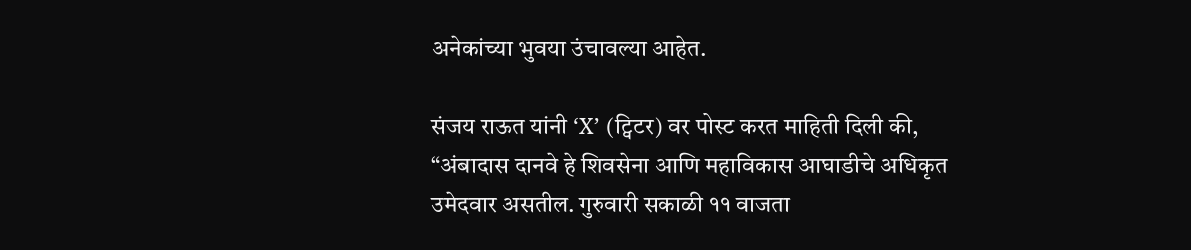अनेकांच्या भुवया उंचावल्या आहेत.

संजय राऊत यांनी ‘X’ (ट्विटर) वर पोस्ट करत माहिती दिली की, “अंबादास दानवे हे शिवसेना आणि महाविकास आघाडीचे अधिकृत उमेदवार असतील. गुरुवारी सकाळी ११ वाजता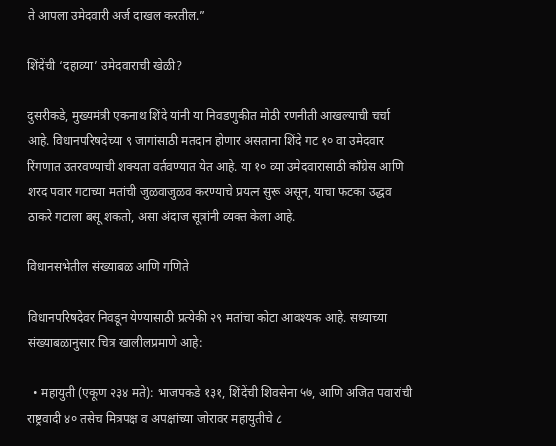ते आपला उमेदवारी अर्ज दाखल करतील.”

शिंदेंची ‘दहाव्या’ उमेदवाराची खेळी?

दुसरीकडे, मुख्यमंत्री एकनाथ शिंदे यांनी या निवडणुकीत मोठी रणनीती आखल्याची चर्चा आहे. विधानपरिषदेच्या ९ जागांसाठी मतदान होणार असताना शिंदे गट १० वा उमेदवार रिंगणात उतरवण्याची शक्यता वर्तवण्यात येत आहे. या १० व्या उमेदवारासाठी काँग्रेस आणि शरद पवार गटाच्या मतांची जुळवाजुळव करण्याचे प्रयत्न सुरू असून, याचा फटका उद्धव ठाकरे गटाला बसू शकतो, असा अंदाज सूत्रांनी व्यक्त केला आहे.

विधानसभेतील संख्याबळ आणि गणिते

विधानपरिषदेवर निवडून येण्यासाठी प्रत्येकी २९ मतांचा कोटा आवश्यक आहे. सध्याच्या संख्याबळानुसार चित्र खालीलप्रमाणे आहे:

  • महायुती (एकूण २३४ मते): भाजपकडे १३१, शिंदेंची शिवसेना ५७, आणि अजित पवारांची राष्ट्रवादी ४० तसेच मित्रपक्ष व अपक्षांच्या जोरावर महायुतीचे ८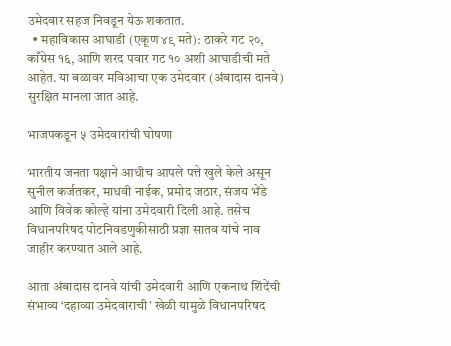उमेदवार सहज निवडून येऊ शकतात.
  • महाविकास आघाडी (एकूण ४९ मते): ठाकरे गट २०, काँग्रेस १६, आणि शरद पवार गट १० अशी आघाडीची मते आहेत. या बळावर मविआचा एक उमेदवार (अंबादास दानवे) सुरक्षित मानला जात आहे.

भाजपकडून ५ उमेदवारांची घोषणा

भारतीय जनता पक्षाने आधीच आपले पत्ते खुले केले असून सुनील कर्जतकर, माधवी नाईक, प्रमोद जठार, संजय भेंडे आणि विवेक कोल्हे यांना उमेदवारी दिली आहे. तसेच विधानपरिषद पोटनिवडणुकीसाठी प्रज्ञा सातव यांचे नाव जाहीर करण्यात आले आहे.

आता अंबादास दानवे यांची उमेदवारी आणि एकनाथ शिंदेंची संभाव्य ‘दहाव्या उमेदवाराची’ खेळी यामुळे विधानपरिषद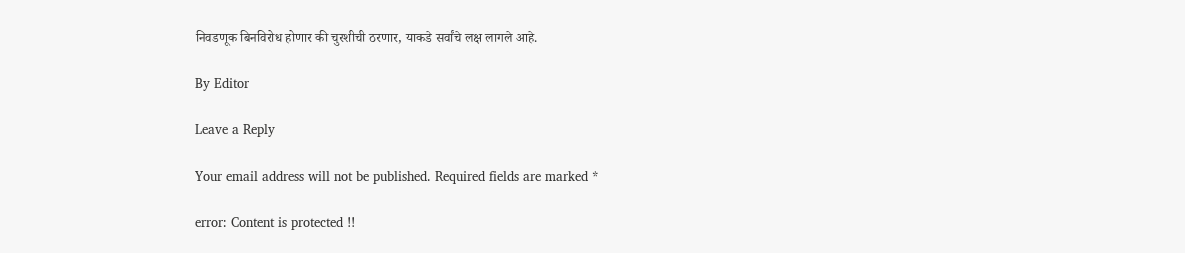निवडणूक बिनविरोध होणार की चुरशीची ठरणार, याकडे सर्वांचे लक्ष लागले आहे.

By Editor

Leave a Reply

Your email address will not be published. Required fields are marked *

error: Content is protected !!